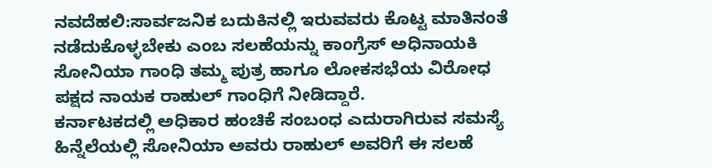ನವದೆಹಲಿ:ಸಾರ್ವಜನಿಕ ಬದುಕಿನಲ್ಲಿ ಇರುವವರು ಕೊಟ್ಟ ಮಾತಿನಂತೆ ನಡೆದುಕೊಳ್ಳಬೇಕು ಎಂಬ ಸಲಹೆಯನ್ನು ಕಾಂಗ್ರೆಸ್ ಅಧಿನಾಯಕಿ ಸೋನಿಯಾ ಗಾಂಧಿ ತಮ್ಮ ಪುತ್ರ ಹಾಗೂ ಲೋಕಸಭೆಯ ವಿರೋಧ ಪಕ್ಷದ ನಾಯಕ ರಾಹುಲ್ ಗಾಂಧಿಗೆ ನೀಡಿದ್ದಾರೆ.
ಕರ್ನಾಟಕದಲ್ಲಿ ಅಧಿಕಾರ ಹಂಚಿಕೆ ಸಂಬಂಧ ಎದುರಾಗಿರುವ ಸಮಸ್ಯೆ ಹಿನ್ನೆಲೆಯಲ್ಲಿ ಸೋನಿಯಾ ಅವರು ರಾಹುಲ್ ಅವರಿಗೆ ಈ ಸಲಹೆ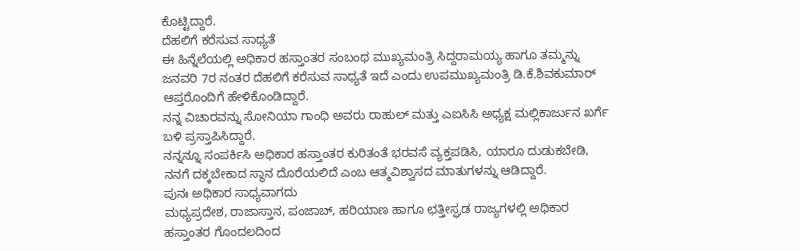ಕೊಟ್ಟಿದ್ದಾರೆ.
ದೆಹಲಿಗೆ ಕರೆಸುವ ಸಾಧ್ಯತೆ
ಈ ಹಿನ್ನೆಲೆಯಲ್ಲಿ ಅಧಿಕಾರ ಹಸ್ತಾಂತರ ಸಂಬಂಧ ಮುಖ್ಯಮಂತ್ರಿ ಸಿದ್ದರಾಮಯ್ಯ ಹಾಗೂ ತಮ್ಮನ್ನು ಜನವರಿ 7ರ ನಂತರ ದೆಹಲಿಗೆ ಕರೆಸುವ ಸಾಧ್ಯತೆ ಇದೆ ಎಂದು ಉಪಮುಖ್ಯಮಂತ್ರಿ ಡಿ.ಕೆ.ಶಿವಕುಮಾರ್ ಆಪ್ತರೊಂದಿಗೆ ಹೇಳಿಕೊಂಡಿದ್ದಾರೆ.
ನನ್ನ ವಿಚಾರವನ್ನು ಸೋನಿಯಾ ಗಾಂಧಿ ಅವರು ರಾಹುಲ್ ಮತ್ತು ಎಐಸಿಸಿ ಅಧ್ಯಕ್ಷ ಮಲ್ಲಿಕಾರ್ಜುನ ಖರ್ಗೆ ಬಳಿ ಪ್ರಸ್ತಾಪಿಸಿದ್ದಾರೆ.
ನನ್ನನ್ನೂ ಸಂಪರ್ಕಿಸಿ ಅಧಿಕಾರ ಹಸ್ತಾಂತರ ಕುರಿತಂತೆ ಭರವಸೆ ವ್ಯಕ್ತಪಡಿಸಿ, ಯಾರೂ ದುಡುಕಬೇಡಿ, ನನಗೆ ದಕ್ಕಬೇಕಾದ ಸ್ಥಾನ ದೊರೆಯಲಿದೆ ಎಂಬ ಆತ್ಮವಿಶ್ವಾಸದ ಮಾತುಗಳನ್ನು ಆಡಿದ್ದಾರೆ.
ಪುನಃ ಅಧಿಕಾರ ಸಾಧ್ಯವಾಗದು
ಮಧ್ಯಪ್ರದೇಶ, ರಾಜಾಸ್ತಾನ, ಪಂಜಾಬ್, ಹರಿಯಾಣ ಹಾಗೂ ಛತ್ತೀಸ್ಘಡ ರಾಜ್ಯಗಳಲ್ಲಿ ಅಧಿಕಾರ ಹಸ್ತಾಂತರ ಗೊಂದಲದಿಂದ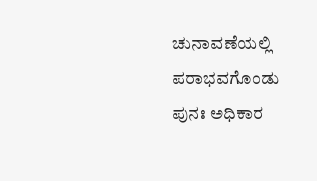ಚುನಾವಣೆಯಲ್ಲಿ ಪರಾಭವಗೊಂಡು ಪುನಃ ಅಧಿಕಾರ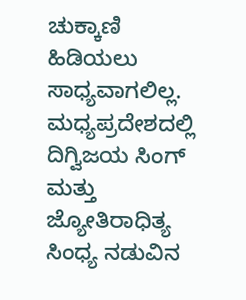ಚುಕ್ಕಾಣಿ ಹಿಡಿಯಲು ಸಾಧ್ಯವಾಗಲಿಲ್ಲ.
ಮಧ್ಯಪ್ರದೇಶದಲ್ಲಿ ದಿಗ್ವಿಜಯ ಸಿಂಗ್ ಮತ್ತು ಜ್ಯೋತಿರಾಧಿತ್ಯ ಸಿಂಧ್ಯ ನಡುವಿನ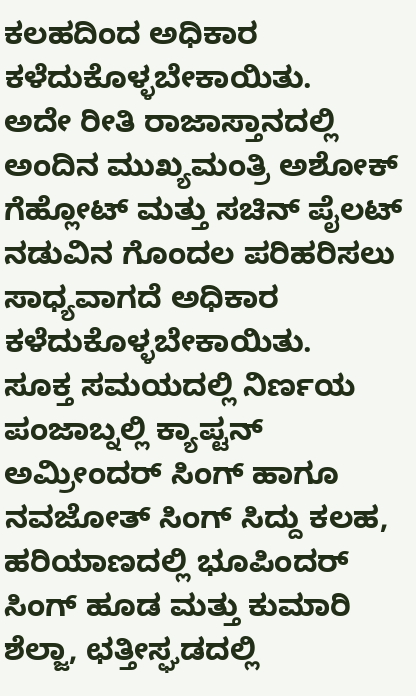ಕಲಹದಿಂದ ಅಧಿಕಾರ ಕಳೆದುಕೊಳ್ಳಬೇಕಾಯಿತು.
ಅದೇ ರೀತಿ ರಾಜಾಸ್ತಾನದಲ್ಲಿ ಅಂದಿನ ಮುಖ್ಯಮಂತ್ರಿ ಅಶೋಕ್ ಗೆಹ್ಲೋಟ್ ಮತ್ತು ಸಚಿನ್ ಪೈಲಟ್ ನಡುವಿನ ಗೊಂದಲ ಪರಿಹರಿಸಲು ಸಾಧ್ಯವಾಗದೆ ಅಧಿಕಾರ ಕಳೆದುಕೊಳ್ಳಬೇಕಾಯಿತು.
ಸೂಕ್ತ ಸಮಯದಲ್ಲಿ ನಿರ್ಣಯ
ಪಂಜಾಬ್ನಲ್ಲಿ ಕ್ಯಾಪ್ಟನ್ ಅಮ್ರೀಂದರ್ ಸಿಂಗ್ ಹಾಗೂ ನವಜೋತ್ ಸಿಂಗ್ ಸಿದ್ದು ಕಲಹ, ಹರಿಯಾಣದಲ್ಲಿ ಭೂಪಿಂದರ್ ಸಿಂಗ್ ಹೂಡ ಮತ್ತು ಕುಮಾರಿ ಶೆಲ್ಜಾ, ಛತ್ತೀಸ್ಘಡದಲ್ಲಿ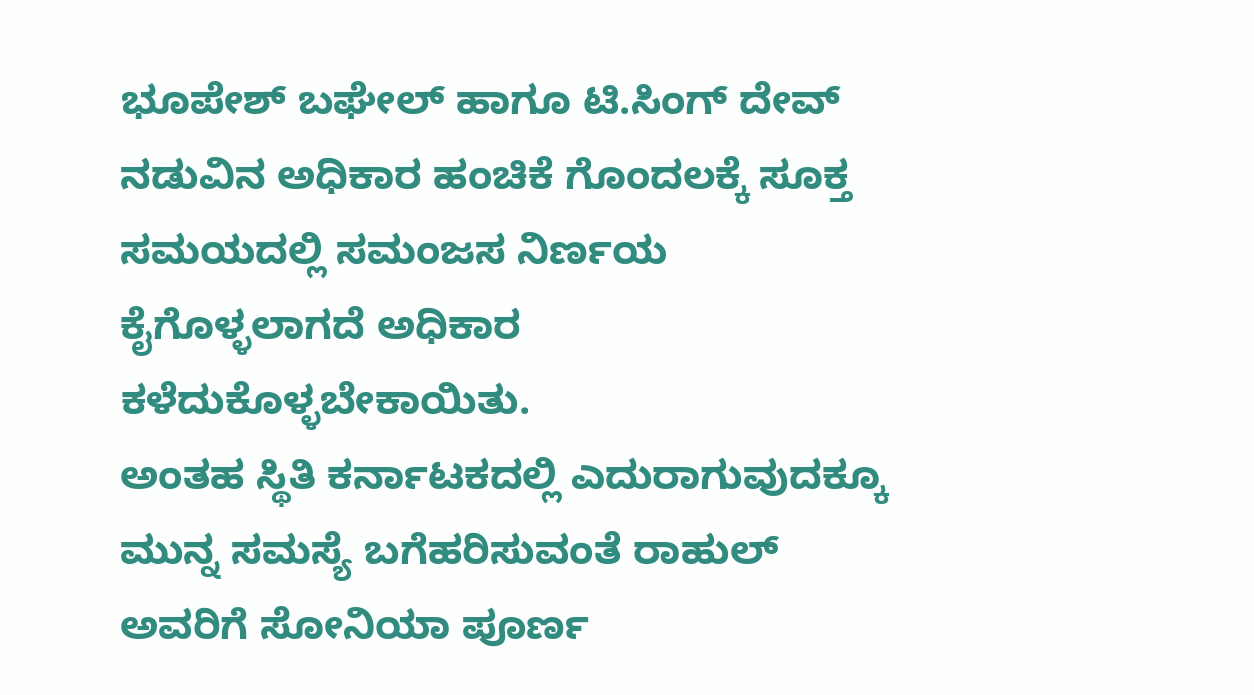ಭೂಪೇಶ್ ಬಘೇಲ್ ಹಾಗೂ ಟಿ.ಸಿಂಗ್ ದೇವ್ ನಡುವಿನ ಅಧಿಕಾರ ಹಂಚಿಕೆ ಗೊಂದಲಕ್ಕೆ ಸೂಕ್ತ ಸಮಯದಲ್ಲಿ ಸಮಂಜಸ ನಿರ್ಣಯ ಕೈಗೊಳ್ಳಲಾಗದೆ ಅಧಿಕಾರ ಕಳೆದುಕೊಳ್ಳಬೇಕಾಯಿತು.
ಅಂತಹ ಸ್ಥಿತಿ ಕರ್ನಾಟಕದಲ್ಲಿ ಎದುರಾಗುವುದಕ್ಕೂ ಮುನ್ನ ಸಮಸ್ಯೆ ಬಗೆಹರಿಸುವಂತೆ ರಾಹುಲ್ ಅವರಿಗೆ ಸೋನಿಯಾ ಪೂರ್ಣ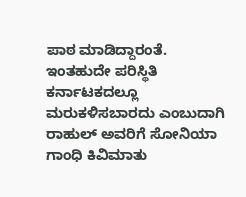ಪಾಠ ಮಾಡಿದ್ದಾರಂತೆ.
ಇಂತಹುದೇ ಪರಿಸ್ಥಿತಿ ಕರ್ನಾಟಕದಲ್ಲೂ ಮರುಕಳಿಸಬಾರದು ಎಂಬುದಾಗಿ ರಾಹುಲ್ ಅವರಿಗೆ ಸೋನಿಯಾ ಗಾಂಧಿ ಕಿವಿಮಾತು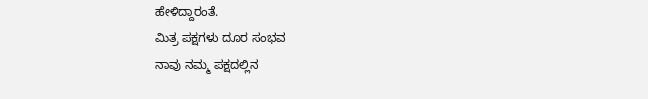ಹೇಳಿದ್ದಾರಂತೆ.
ಮಿತ್ರ ಪಕ್ಷಗಳು ದೂರ ಸಂಭವ
ನಾವು ನಮ್ಮ ಪಕ್ಷದಲ್ಲಿನ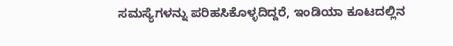ಸಮಸ್ಯೆಗಳನ್ನು ಪರಿಹಸಿಕೊಳ್ಳದಿದ್ದರೆ, ಇಂಡಿಯಾ ಕೂಟದಲ್ಲಿನ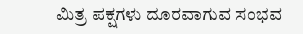ಮಿತ್ರ ಪಕ್ಷಗಳು ದೂರವಾಗುವ ಸಂಭವ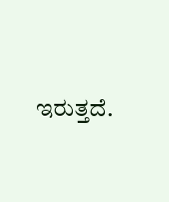ಇರುತ್ತದೆ.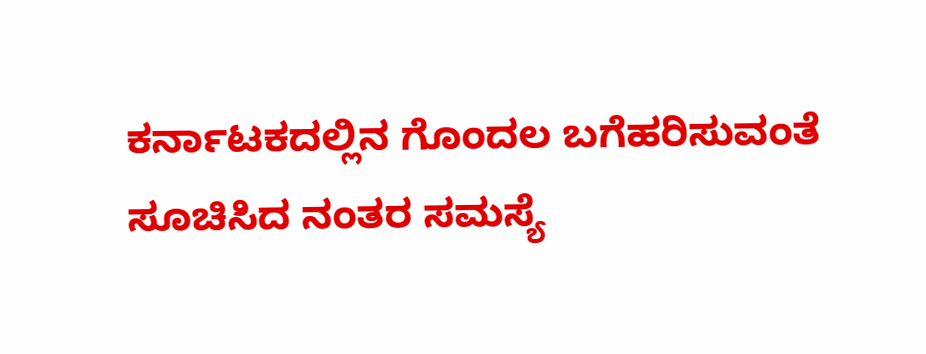ಕರ್ನಾಟಕದಲ್ಲಿನ ಗೊಂದಲ ಬಗೆಹರಿಸುವಂತೆ ಸೂಚಿಸಿದ ನಂತರ ಸಮಸ್ಯೆ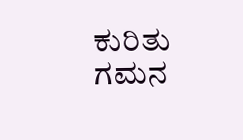ಕುರಿತು ಗಮನ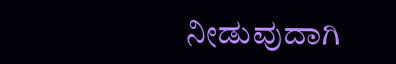ನೀಡುವುದಾಗಿ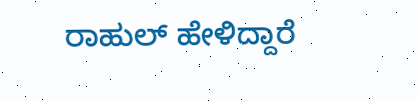ರಾಹುಲ್ ಹೇಳಿದ್ದಾರೆ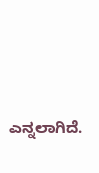ಎನ್ನಲಾಗಿದೆ.